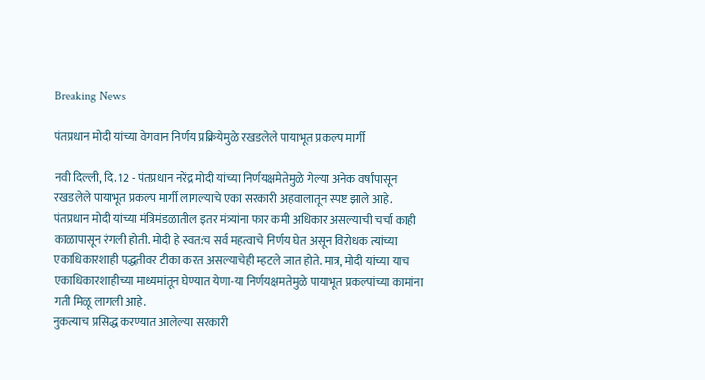Breaking News

पंतप्रधान मोदी यांच्या वेगवान निर्णय प्रक्रियेमुळे रखडलेले पायाभूत प्रकल्प मार्गी

नवी दिल्ली, दि. 12 - पंतप्रधान नरेंद्र मोदी यांच्या निर्णयक्षमेतेमुळे गेल्या अनेक वर्षांपासून रखडलेले पायाभूत प्रकल्प मार्गी लागल्याचे एका सरकारी अहवालातून स्पष्ट झाले आहे. पंतप्रधान मोदी यांच्या मंत्रिमंडळातील इतर मंत्र्यांना फार कमी अधिकार असल्याची चर्चा काही काळापासून रंगली होती. मोदी हे स्वत:च सर्व महत्वाचे निर्णय घेत असून विरोधक त्यांच्या एकाधिकारशाही पद्धतीवर टीका करत असल्याचेही म्हटले जात होते. मात्र, मोदी यांच्या याच एकाधिकारशाहीच्या माध्यमांतून घेण्यात येणा-या निर्णयक्षमतेमुळे पायाभूत प्रकल्पांच्या कामांना गती मिळू लागली आहे.
नुकत्याच प्रसिद्ध करण्यात आलेल्या सरकारी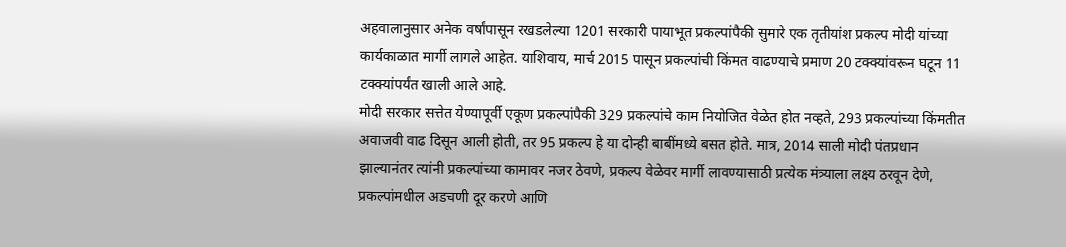अहवालानुसार अनेक वर्षांपासून रखडलेल्या 1201 सरकारी पायाभूत प्रकल्पांपैकी सुमारे एक तृतीयांश प्रकल्प मोदी यांच्या कार्यकाळात मार्गी लागले आहेत. याशिवाय, मार्च 2015 पासून प्रकल्पांची किंमत वाढण्याचे प्रमाण 20 टक्क्यांवरून घटून 11 टक्क्यांपर्यंत खाली आले आहे.
मोदी सरकार सत्तेत येण्यापूर्वी एकूण प्रकल्पांपैकी 329 प्रकल्पांचे काम नियोजित वेळेत होत नव्हते, 293 प्रकल्पांच्या किंमतीत अवाजवी वाढ दिसून आली होती, तर 95 प्रकल्प हे या दोन्ही बाबींमध्ये बसत होते. मात्र, 2014 साली मोदी पंतप्रधान झाल्यानंतर त्यांनी प्रकल्पांच्या कामावर नजर ठेवणे, प्रकल्प वेळेवर मार्गी लावण्यासाठी प्रत्येक मंत्र्याला लक्ष्य ठरवून देणे, प्रकल्पांमधील अडचणी दूर करणे आणि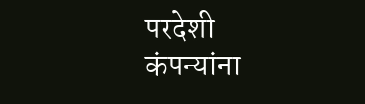परदेशी कंपन्यांना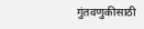गुंतवणुकीसाठी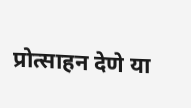प्रोत्साहन देणे या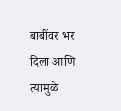बाबींवर भर दिला आणि त्यामुळे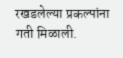रखडलेल्या प्रकल्पांना गती मिळाली.